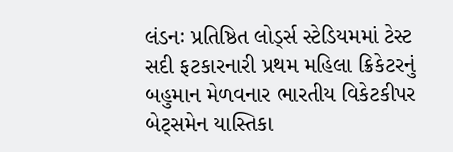લંડનઃ પ્રતિષ્ઠિત લોર્ડ્સ સ્ટેડિયમમાં ટેસ્ટ સદી ફટકારનારી પ્રથમ મહિલા ક્રિકેટરનું બહુમાન મેળવનાર ભારતીય વિકેટકીપર બેટ્સમેન યાસ્તિકા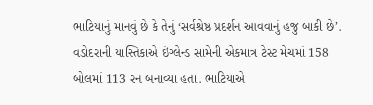ભાટિયાનું માનવું છે કે તેનું ‘સર્વશ્રેષ્ઠ પ્રદર્શન આવવાનું હજુ બાકી છે’.
વડોદરાની યાસ્તિકાએ ઇંગ્લેન્ડ સામેની એકમાત્ર ટેસ્ટ મેચમાં 158 બોલમાં 113 રન બનાવ્યા હતા. ભાટિયાએ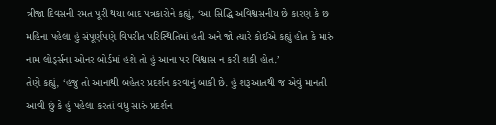ત્રીજા દિવસની રમત પૂરી થયા બાદ પત્રકારોને કહ્યું, ‘આ સિદ્ધિ અવિશ્વસનીય છે કારણ કે છ મહિના પહેલા હું સંપૂર્ણપણે વિપરીત પરિસ્થિતિમાં હતી અને જો ત્યારે કોઈએ કહ્યું હોત કે મારું નામ લોર્ડ્સના ઓનર બોર્ડમાં હશે તો હું આના પર વિશ્વાસ ન કરી શકી હોત.’
તેણે કહ્યું, ‘હજુ તો આનાથી બહેતર પ્રદર્શન કરવાનું બાકી છે. હું શરૂઆતથી જ એવું માનતી આવી છું કે હું પહેલા કરતાં વધુ સારું પ્રદર્શન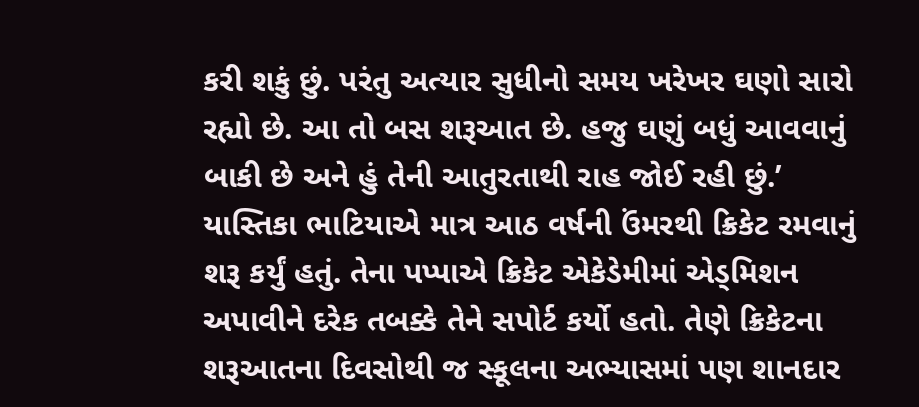કરી શકું છું. પરંતુ અત્યાર સુધીનો સમય ખરેખર ઘણો સારો રહ્યો છે. આ તો બસ શરૂઆત છે. હજુ ઘણું બધું આવવાનું બાકી છે અને હું તેની આતુરતાથી રાહ જોઈ રહી છું.’
યાસ્તિકા ભાટિયાએ માત્ર આઠ વર્ષની ઉંમરથી ક્રિકેટ રમવાનું શરૂ કર્યું હતું. તેના પપ્પાએ ક્રિકેટ એકેડેમીમાં એડ્મિશન અપાવીને દરેક તબક્કે તેને સપોર્ટ કર્યો હતો. તેણે ક્રિકેટના શરૂઆતના દિવસોથી જ સ્કૂલના અભ્યાસમાં પણ શાનદાર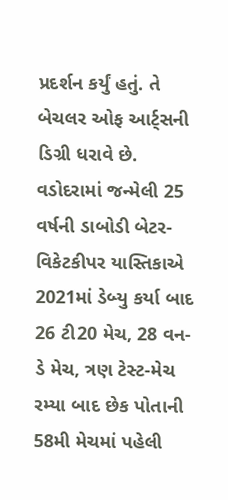પ્રદર્શન કર્યું હતું. તે બેચલર ઓફ આર્ટ્સની ડિગ્રી ધરાવે છે. વડોદરામાં જન્મેલી 25 વર્ષની ડાબોડી બેટર-વિકેટકીપર યાસ્તિકાએ 2021માં ડેબ્યુ કર્યા બાદ 26 ટી20 મેચ, 28 વન-ડે મેચ, ત્રણ ટેસ્ટ-મેચ રમ્યા બાદ છેક પોતાની 58મી મેચમાં પહેલી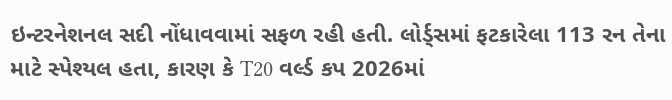ઇન્ટરનેશનલ સદી નોંધાવવામાં સફળ રહી હતી. લોર્ડ્સમાં ફટકારેલા 113 રન તેના માટે સ્પેશ્યલ હતા, કારણ કે T20 વર્લ્ડ કપ 2026માં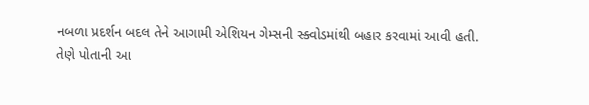નબળા પ્રદર્શન બદલ તેને આગામી એશિયન ગેમ્સની સ્ક્વોડમાંથી બહાર કરવામાં આવી હતી.
તેણે પોતાની આ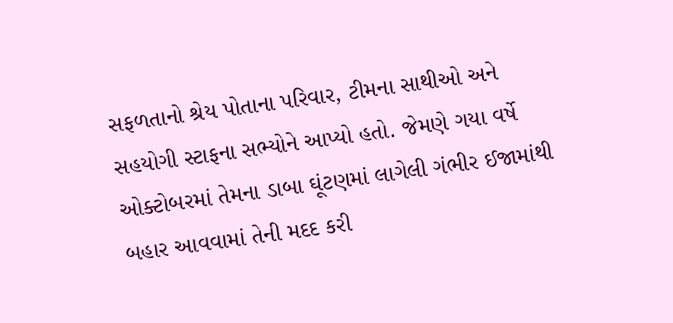સફળતાનો શ્રેય પોતાના પરિવાર, ટીમના સાથીઓ અને સહયોગી સ્ટાફના સભ્યોને આપ્યો હતો. જેમણે ગયા વર્ષે ઓક્ટોબરમાં તેમના ડાબા ઘૂંટણમાં લાગેલી ગંભીર ઈજામાંથી બહાર આવવામાં તેની મદદ કરી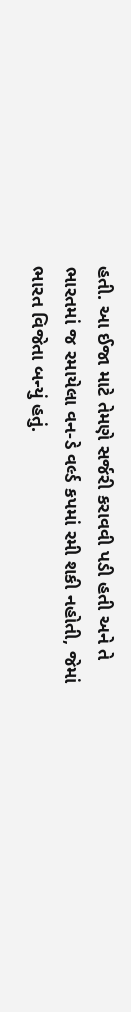હતી. આ ઈજા માટે તેમણે સર્જરી કરાવવી પડી હતી અને તે ભારતમાં જ રમાયેલા વન-ડે વર્લ્ડ કપમાં રમી શકી નહોતી, જેમાં ભારત વિજેતા બન્યું હતું.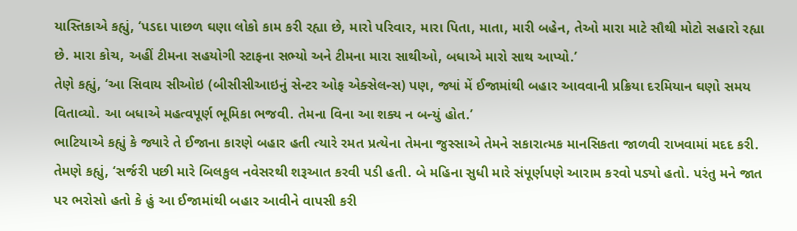યાસ્તિકાએ કહ્યું, ‘પડદા પાછળ ઘણા લોકો કામ કરી રહ્યા છે, મારો પરિવાર, મારા પિતા, માતા, મારી બહેન, તેઓ મારા માટે સૌથી મોટો સહારો રહ્યા છે. મારા કોચ, અહીં ટીમના સહયોગી સ્ટાફના સભ્યો અને ટીમના મારા સાથીઓ, બધાએ મારો સાથ આપ્યો.’
તેણે કહ્યું, ‘આ સિવાય સીઓઇ (બીસીસીઆઇનું સેન્ટર ઓફ એક્સેલન્સ) પણ, જ્યાં મેં ઈજામાંથી બહાર આવવાની પ્રક્રિયા દરમિયાન ઘણો સમય વિતાવ્યો. આ બધાએ મહત્વપૂર્ણ ભૂમિકા ભજવી. તેમના વિના આ શક્ય ન બન્યું હોત.’
ભાટિયાએ કહ્યું કે જ્યારે તે ઈજાના કારણે બહાર હતી ત્યારે રમત પ્રત્યેના તેમના જુસ્સાએ તેમને સકારાત્મક માનસિકતા જાળવી રાખવામાં મદદ કરી. તેમણે કહ્યું, ‘સર્જરી પછી મારે બિલકુલ નવેસરથી શરૂઆત કરવી પડી હતી. બે મહિના સુધી મારે સંપૂર્ણપણે આરામ કરવો પડ્યો હતો. પરંતુ મને જાત પર ભરોસો હતો કે હું આ ઈજામાંથી બહાર આવીને વાપસી કરી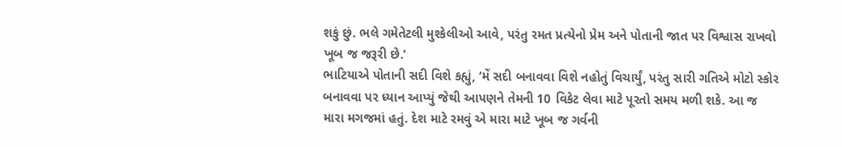શકું છું. ભલે ગમેતેટલી મુશ્કેલીઓ આવે, પરંતુ રમત પ્રત્યેનો પ્રેમ અને પોતાની જાત પર વિશ્વાસ રાખવો ખૂબ જ જરૂરી છે.’
ભાટિયાએ પોતાની સદી વિશે કહ્યું, ‘મેં સદી બનાવવા વિશે નહોતું વિચાર્યું, પરંતુ સારી ગતિએ મોટો સ્કોર બનાવવા પર ધ્યાન આપ્યું જેથી આપણને તેમની 10 વિકેટ લેવા માટે પૂરતો સમય મળી શકે. આ જ મારા મગજમાં હતું. દેશ માટે રમવું એ મારા માટે ખૂબ જ ગર્વની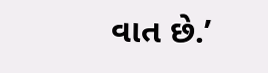વાત છે.’